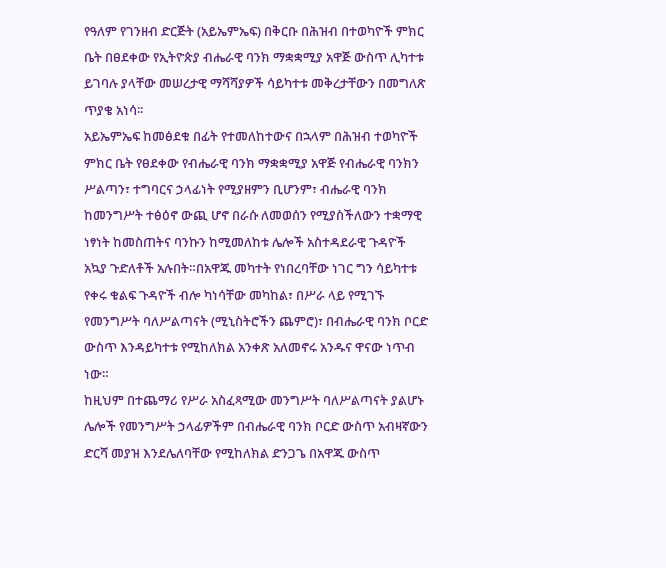የዓለም የገንዘብ ድርጅት (አይኤምኤፍ) በቅርቡ በሕዝብ በተወካዮች ምክር ቤት በፀደቀው የኢትዮጵያ ብሔራዊ ባንክ ማቋቋሚያ አዋጅ ውስጥ ሊካተቱ ይገባሉ ያላቸው መሠረታዊ ማሻሻያዎች ሳይካተቱ መቅረታቸውን በመግለጽ ጥያቄ አነሳ፡፡
አይኤምኤፍ ከመፅደቁ በፊት የተመለከተውና በኋላም በሕዝብ ተወካዮች ምክር ቤት የፀደቀው የብሔራዊ ባንክ ማቋቋሚያ አዋጅ የብሔራዊ ባንክን ሥልጣን፣ ተግባርና ኃላፊነት የሚያዘምን ቢሆንም፣ ብሔራዊ ባንክ ከመንግሥት ተፅዕኖ ውጪ ሆኖ በራሱ ለመወሰን የሚያስችለውን ተቋማዊ ነፃነት ከመስጠትና ባንኩን ከሚመለከቱ ሌሎች አስተዳደራዊ ጉዳዮች አኳያ ጉድለቶች አሉበት።በአዋጁ መካተት የነበረባቸው ነገር ግን ሳይካተቱ የቀሩ ቁልፍ ጉዳዮች ብሎ ካነሳቸው መካከል፣ በሥራ ላይ የሚገኙ የመንግሥት ባለሥልጣናት (ሚኒስትሮችን ጨምሮ)፣ በብሔራዊ ባንክ ቦርድ ውስጥ እንዳይካተቱ የሚከለክል አንቀጽ አለመኖሩ አንዱና ዋናው ነጥብ ነው።
ከዚህም በተጨማሪ የሥራ አስፈጻሚው መንግሥት ባለሥልጣናት ያልሆኑ ሌሎች የመንግሥት ኃላፊዎችም በብሔራዊ ባንክ ቦርድ ውስጥ አብዛኛውን ድርሻ መያዝ እንደሌለባቸው የሚከለክል ድንጋጌ በአዋጁ ውስጥ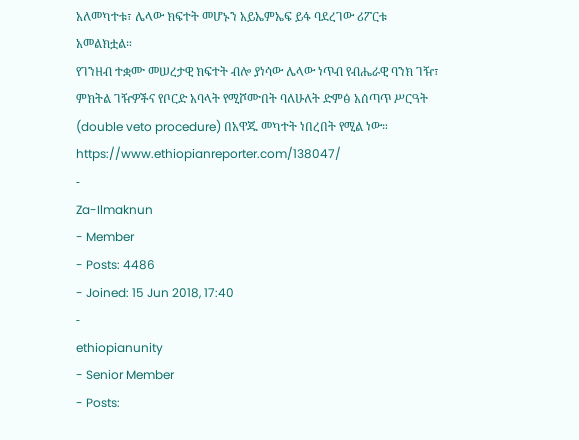አለመካተቱ፣ ሌላው ክፍተት መሆኑን አይኤምኤፍ ይፋ ባደረገው ሪፖርቱ አመልክቷል።
የገንዘብ ተቋሙ መሠረታዊ ክፍተት ብሎ ያነሳው ሌላው ነጥብ የብሔራዊ ባንክ ገዥ፣ ምክትል ገዥዎችና የቦርድ አባላት የሚሾሙበት ባለሁለት ድምፅ አሰጣጥ ሥርዓት (double veto procedure) በአዋጁ መካተት ነበረበት የሚል ነው።
https://www.ethiopianreporter.com/138047/
-
Za-Ilmaknun
- Member
- Posts: 4486
- Joined: 15 Jun 2018, 17:40
-
ethiopianunity
- Senior Member
- Posts: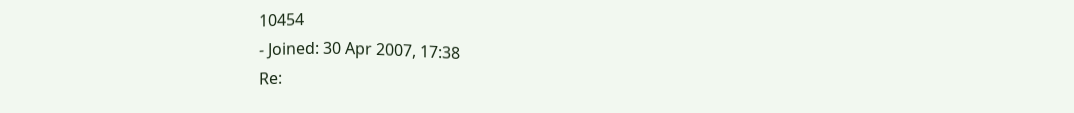10454
- Joined: 30 Apr 2007, 17:38
Re: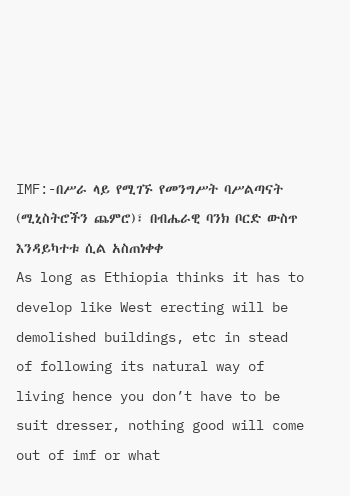IMF:-በሥራ ላይ የሚገኙ የመንግሥት ባሥልጣናት (ሚኒስትሮችን ጨምሮ)፣ በብሔራዊ ባንክ ቦርድ ውስጥ እንዳይካተቱ ሲል አስጠነቀቀ
As long as Ethiopia thinks it has to develop like West erecting will be demolished buildings, etc in stead of following its natural way of living hence you don’t have to be suit dresser, nothing good will come out of imf or what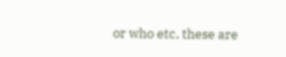or who etc, these are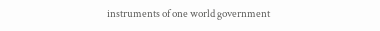instruments of one world government